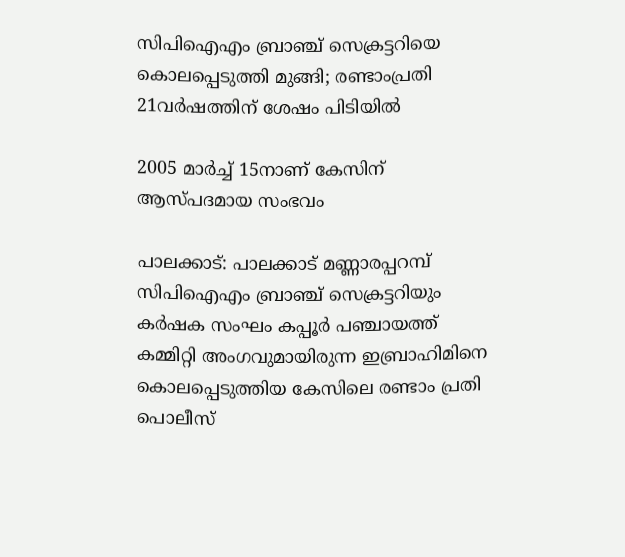സിപിഐഎം ബ്രാഞ്ച് സെക്രട്ടറിയെ കൊലപ്പെടുത്തി മുങ്ങി; രണ്ടാംപ്രതി 21വര്‍ഷത്തിന് ശേഷം പിടിയില്‍

2005 മാര്‍ച്ച് 15നാണ് കേസിന് ആസ്പദമായ സംഭവം

പാലക്കാട്: പാലക്കാട് മണ്ണാരപ്പറമ്പ് സിപിഐഎം ബ്രാഞ്ച് സെക്രട്ടറിയും കര്‍ഷക സംഘം കപ്പൂര്‍ പഞ്ചായത്ത് കമ്മിറ്റി അംഗവുമായിരുന്ന ഇബ്രാഹിമിനെ കൊലപ്പെടുത്തിയ കേസിലെ രണ്ടാം പ്രതി പൊലീസ്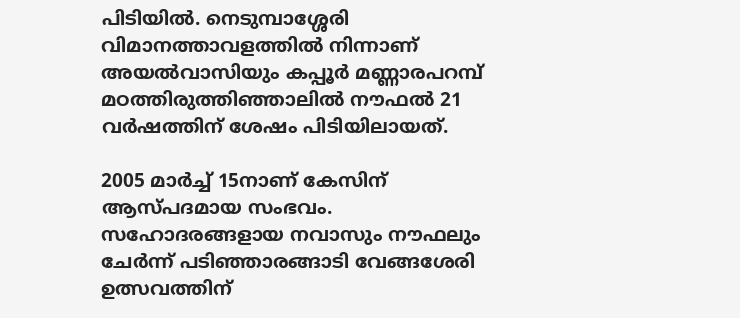പിടിയില്‍. നെടുമ്പാശ്ശേരി വിമാനത്താവളത്തില്‍ നിന്നാണ് അയല്‍വാസിയും കപ്പൂര്‍ മണ്ണാരപറമ്പ് മഠത്തിരുത്തിഞ്ഞാലില്‍ നൗഫല്‍ 21 വര്‍ഷത്തിന് ശേഷം പിടിയിലായത്.

2005 മാര്‍ച്ച് 15നാണ് കേസിന് ആസ്പദമായ സംഭവം. സഹോദരങ്ങളായ നവാസും നൗഫലും ചേര്‍ന്ന് പടിഞ്ഞാരങ്ങാടി വേങ്ങശേരി ഉത്സവത്തിന്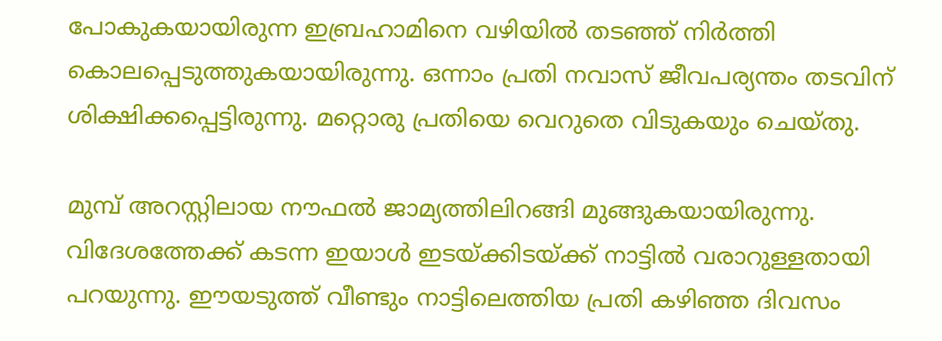പോകുകയായിരുന്ന ഇബ്രഹാമിനെ വഴിയില്‍ തടഞ്ഞ് നിര്‍ത്തി കൊലപ്പെടുത്തുകയായിരുന്നു. ഒന്നാം പ്രതി നവാസ് ജീവപര്യന്തം തടവിന് ശിക്ഷിക്കപ്പെട്ടിരുന്നു. മറ്റൊരു പ്രതിയെ വെറുതെ വിടുകയും ചെയ്തു.

മുമ്പ് അറസ്റ്റിലായ നൗഫല്‍ ജാമ്യത്തിലിറങ്ങി മുങ്ങുകയായിരുന്നു. വിദേശത്തേക്ക് കടന്ന ഇയാള്‍ ഇടയ്ക്കിടയ്ക്ക് നാട്ടില്‍ വരാറുള്ളതായി പറയുന്നു. ഈയടുത്ത് വീണ്ടും നാട്ടിലെത്തിയ പ്രതി കഴിഞ്ഞ ദിവസം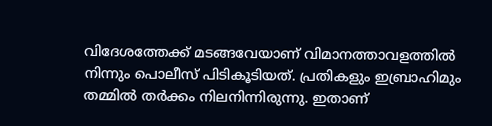വിദേശത്തേക്ക് മടങ്ങവേയാണ് വിമാനത്താവളത്തില്‍ നിന്നും പൊലീസ് പിടികൂടിയത്. പ്രതികളും ഇബ്രാഹിമും തമ്മില്‍ തര്‍ക്കം നിലനിന്നിരുന്നു. ഇതാണ്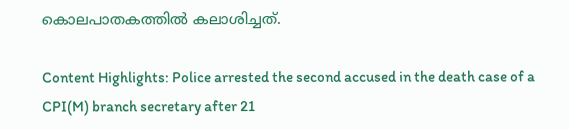കൊലപാതകത്തില്‍ കലാശിച്ചത്.

Content Highlights: Police arrested the second accused in the death case of a CPI(M) branch secretary after 21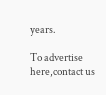years.

To advertise here,contact us